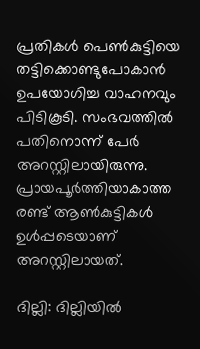പ്രതികൾ പെൺകുട്ടിയെ തട്ടിക്കൊണ്ടുപോകാൻ ഉപയോഗിച്ച വാഹനവും പിടികൂടി. സംഭവത്തിൽ പതിനൊന്ന് പേർ അറസ്റ്റിലായിരുന്നു. പ്രായപൂർത്തിയാകാത്ത രണ്ട് ആൺകുട്ടികൾ ഉൾപ്പടെയാണ് അറസ്റ്റിലായത്.

ദില്ലി: ദില്ലിയിൽ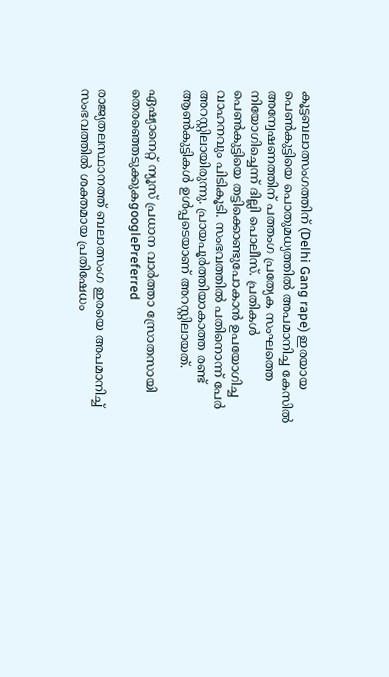കൂട്ടബലാത്സംഗത്തിന് (Delhi Gang rape) ഇരയായ പെൺകുട്ടിയെ പൊതുമധ്യത്തില്‍ അപമാനിച്ച കേസില്‍ അന്വേഷണത്തിന് പത്തംഗ പ്രത്യേക സംഘത്തെ നിയോഗിച്ചെന്ന് ദില്ലി പൊലീസ്. പ്രതികൾ പെൺകുട്ടിയെ തട്ടിക്കൊണ്ടുപോകാൻ ഉപയോഗിച്ച വാഹനവും പിടികൂടി. സംഭവത്തിൽ പതിനൊന്ന് പേർ അറസ്റ്റിലായിരുന്നു. പ്രായപൂർത്തിയാകാത്ത രണ്ട് ആൺകുട്ടികൾ ഉൾപ്പടെയാണ് അറസ്റ്റിലായത്.

ഏഷ്യാനെറ്റ് ന്യൂസ് പ്രധാന വാർത്താ സ്രോതസായി തെരഞ്ഞെടുക്കുകgooglePreferred

രാജ്യതലസ്ഥാനത്ത് ബലാത്സംഗ ഇരയെ അപമാനിച്ച് സംഭവത്തിൽ ശക്തമായ പ്രതിഷേധം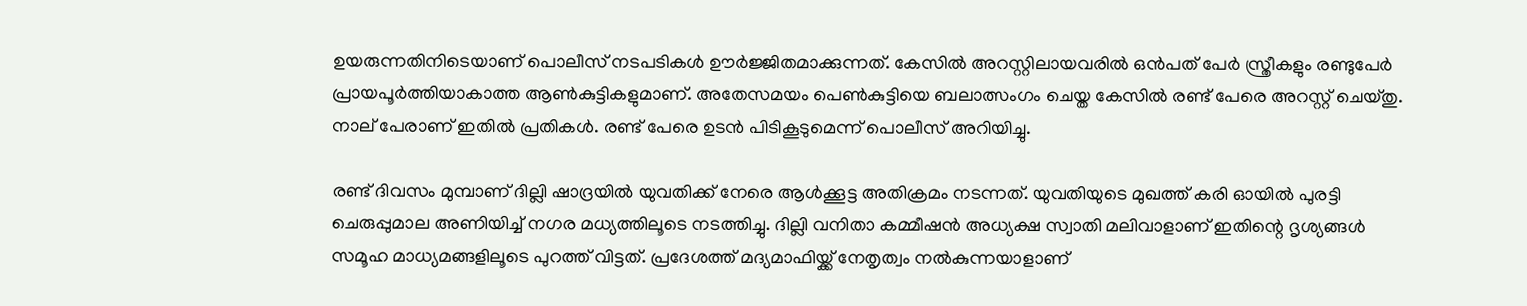ഉയരുന്നതിനിടെയാണ് പൊലീസ് നടപടികൾ ഊർജ്ജിതമാക്കുന്നത്. കേസിൽ അറസ്റ്റിലായവരിൽ ഒന്‍പത് പേര്‍ സ്ത്രീകളും രണ്ടുപേർ പ്രായപൂർത്തിയാകാത്ത ആൺകുട്ടികളുമാണ്. അതേസമയം പെൺകുട്ടിയെ ബലാത്സംഗം ചെയ്ത കേസിൽ രണ്ട് പേരെ അറസ്റ്റ് ചെയ്തു. നാല് പേരാണ് ഇതിൽ പ്രതികൾ. രണ്ട് പേരെ ഉടൻ പിടികൂടുമെന്ന് പൊലീസ് അറിയിച്ചു.

രണ്ട് ദിവസം മുമ്പാണ് ദില്ലി ഷാദ്രയില്‍ യുവതിക്ക് നേരെ ആള്‍ക്കൂട്ട അതിക്രമം നടന്നത്. യുവതിയുടെ മുഖത്ത് കരി ഓയിൽ പുരട്ടി ചെരുപ്പുമാല അണിയിച്ച് നഗര മധ്യത്തിലൂടെ നടത്തിച്ചു. ദില്ലി വനിതാ കമ്മീഷൻ അധ്യക്ഷ സ്വാതി മലിവാളാണ് ഇതിന്റെ ദൃശ്യങ്ങൾ സമൂഹ മാധ്യമങ്ങളിലൂടെ പുറത്ത് വിട്ടത്. പ്രദേശത്ത് മദ്യമാഫിയ്ക്ക് നേതൃത്വം നൽകുന്നയാളാണ്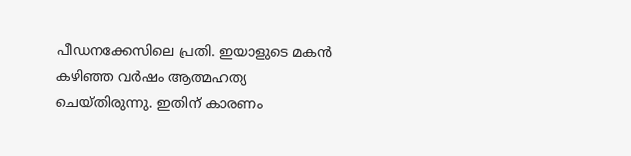പീഡനക്കേസിലെ പ്രതി. ഇയാളുടെ മകൻ കഴിഞ്ഞ വർഷം ആത്മഹത്യ ചെയ്തിരുന്നു. ഇതിന് കാരണം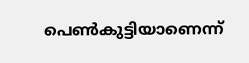പെൺകുട്ടിയാണെന്ന്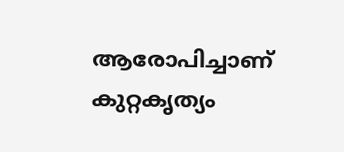ആരോപിച്ചാണ് കുറ്റകൃത്യം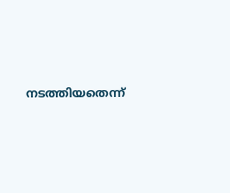നടത്തിയതെന്ന്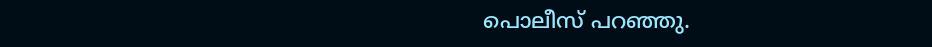പൊലീസ് പറഞ്ഞു.